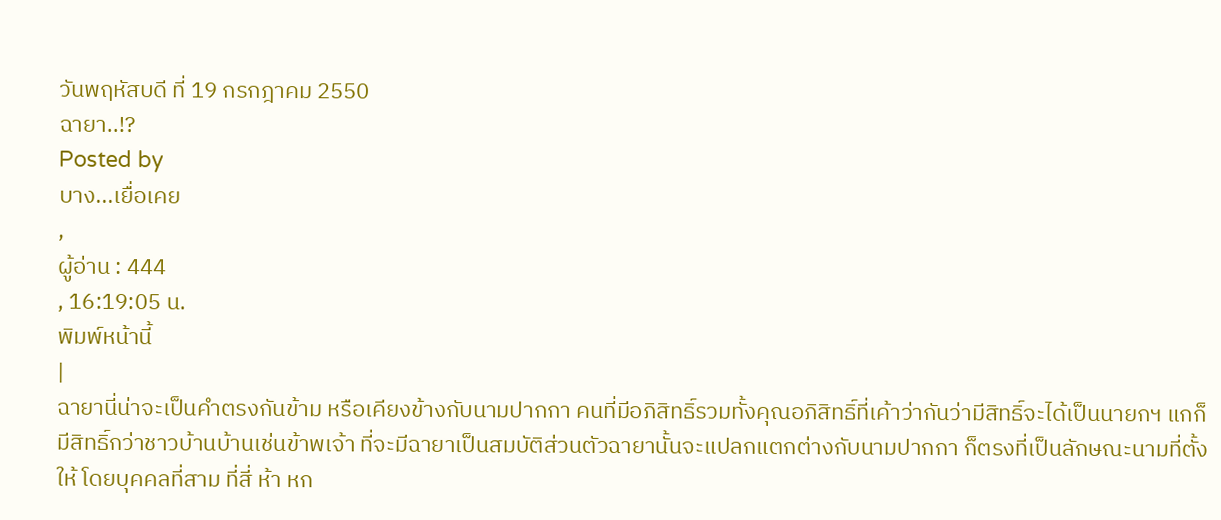วันพฤหัสบดี ที่ 19 กรกฎาคม 2550
ฉายา..!?
Posted by
บาง...เยื่อเคย
,
ผู้อ่าน : 444
, 16:19:05 น.
พิมพ์หน้านี้
|
ฉายานี่น่าจะเป็นคำตรงกันข้าม หรือเคียงข้างกับนามปากกา คนที่มีอภิสิทธิ์รวมทั้งคุณอภิสิทธิ์ที่เค้าว่ากันว่ามีสิทธิ์จะได้เป็นนายกฯ แกก็มีสิทธิ์กว่าชาวบ้านบ้านเช่นข้าพเจ้า ที่จะมีฉายาเป็นสมบัติส่วนตัวฉายานั้นจะแปลกแตกต่างกับนามปากกา ก็ตรงที่เป็นลักษณะนามที่ตั้งให้ โดยบุคคลที่สาม ที่สี่ ห้า หก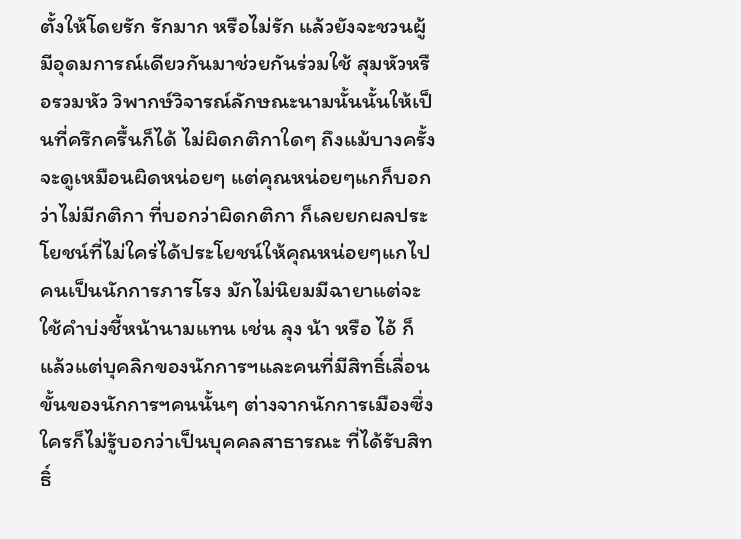ตั้งให้โดยรัก รักมาก หรือไม่รัก แล้วยังจะชวนผู้มีอุดมการณ์เดียวกันมาช่วยกันร่วมใช้ สุมหัวหรือรวมหัว วิพากษ์วิจารณ์ลักษณะนามนั้นนั้นให้เป็นที่ครึกครื้นก็ได้ ไม่ผิดกติกาใดๆ ถึงแม้บางครั้งจะดูเหมือนผิดหน่อยๆ แต่คุณหน่อยๆแกก็บอกว่าไม่มีกติกา ที่บอกว่าผิดกติกา ก็เลยยกผลประโยชน์ที่ไม่ใคร่ได้ประโยชน์ให้คุณหน่อยๆแกไป คนเป็นนักการภารโรง มักไม่นิยมมีฉายาแต่จะใช้คำบ่งชี้หน้านามแทน เช่น ลุง น้า หรือ ไอ้ ก็แล้วแต่บุคลิกของนักการฯและคนที่มีสิทธิ์เลื่อนขั้นของนักการฯคนนั้นๆ ต่างจากนักการเมืองซึ่งใครก็ไม่รู้บอกว่าเป็นบุคคลสาธารณะ ที่ได้รับสิทธิ์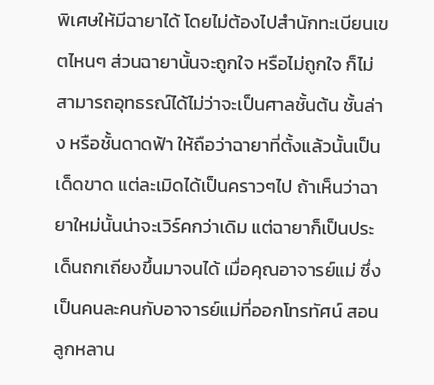พิเศษให้มีฉายาได้ โดยไม่ต้องไปสำนักทะเบียนเขตไหนๆ ส่วนฉายานั้นจะถูกใจ หรือไม่ถูกใจ ก็ไม่สามารถอุทธรณ์ได้ไม่ว่าจะเป็นศาลชั้นต้น ชั้นล่าง หรือชั้นดาดฟ้า ให้ถือว่าฉายาที่ตั้งแล้วนั้นเป็นเด็ดขาด แต่ละเมิดได้เป็นคราวๆไป ถ้าเห็นว่าฉายาใหม่นั้นน่าจะเวิร์คกว่าเดิม แต่ฉายาก็เป็นประเด็นถกเถียงขึ้นมาจนได้ เมื่อคุณอาจารย์แม่ ซึ่งเป็นคนละคนกับอาจารย์แม่ที่ออกโทรทัศน์ สอนลูกหลาน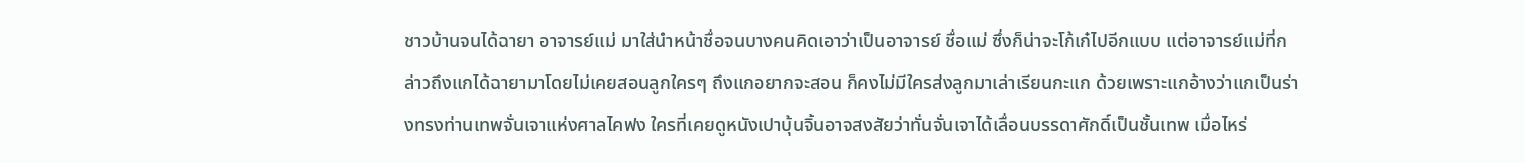ชาวบ้านจนได้ฉายา อาจารย์แม่ มาใส่นำหน้าชื่อจนบางคนคิดเอาว่าเป็นอาจารย์ ชื่อแม่ ซึ่งก็น่าจะโก้เก๋ไปอีกแบบ แต่อาจารย์แม่ที่กล่าวถึงแกได้ฉายามาโดยไม่เคยสอนลูกใครๆ ถึงแกอยากจะสอน ก็คงไม่มีใครส่งลูกมาเล่าเรียนกะแก ด้วยเพราะแกอ้างว่าแกเป็นร่างทรงท่านเทพจั่นเจาแห่งศาลไคฟง ใครที่เคยดูหนังเปาบุ้นจิ้นอาจสงสัยว่าทั่นจั่นเจาได้เลื่อนบรรดาศักดิ์เป็นชั้นเทพ เมื่อไหร่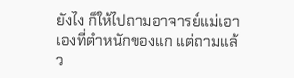ยังไง ก็ให้ไปถามอาจารย์แม่เอาเองที่ตำหนักของแก แต่ถามแล้ว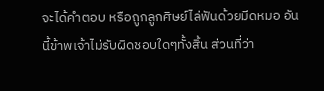จะได้คำตอบ หรือถูกลูกศิษย์ไล่ฟันด้วยมีดหมอ อันนี้ข้าพเจ้าไม่รับผิดชอบใดๆทั้งสิ้น ส่วนที่ว่า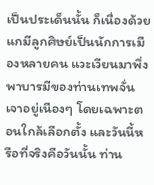เป็นประเด็นนั้น ก็เนื่องด้วยแกมีลูกศิษย์เป็นนักการเมืองหลายคน แวะเวียนมาพึ่งพาบารมีของท่านเทพจั่นเจาอยู่เนืองๆ โดยเฉพาะตอนใกล้เลือกตั้ง และวันนี้หรือที่จริงคือวันนั้น ท่าน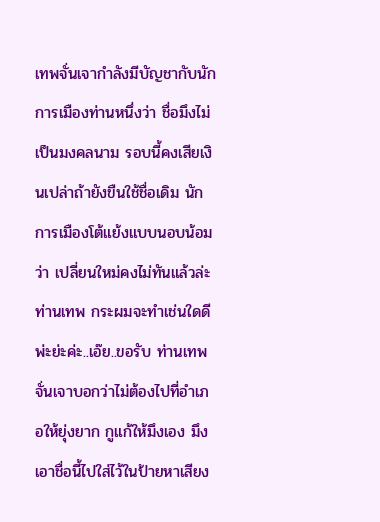เทพจั่นเจากำลังมีบัญชากับนักการเมืองท่านหนึ่งว่า ชื่อมึงไม่เป็นมงคลนาม รอบนี้คงเสียเงินเปล่าถ้ายังขืนใช้ชื่อเดิม นักการเมืองโต้แย้งแบบนอบน้อมว่า เปลี่ยนใหม่คงไม่ทันแล้วล่ะท่านเทพ กระผมจะทำเช่นใดดี พ่ะย่ะค่ะ..เอ๊ย..ขอรับ ท่านเทพจั่นเจาบอกว่าไม่ต้องไปที่อำเภอให้ยุ่งยาก กูแก้ให้มึงเอง มึงเอาชื่อนี้ไปใส่ไว้ในป้ายหาเสียง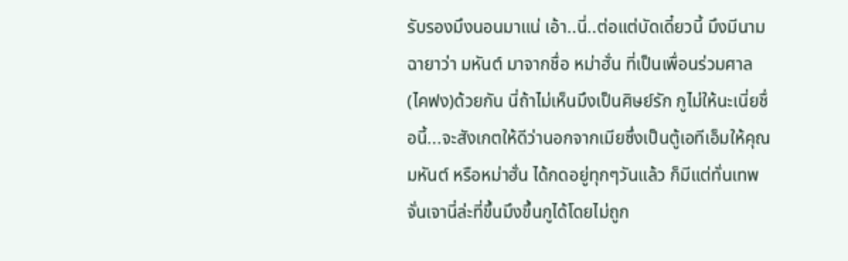รับรองมึงนอนมาแน่ เอ้า..นี่..ต่อแต่บัดเดี๋ยวนี้ มึงมีนามฉายาว่า มหันต์ มาจากชื่อ หม่าฮั่น ที่เป็นเพื่อนร่วมศาล(ไคฟง)ด้วยกัน นี่ถ้าไม่เห็นมึงเป็นศิษย์รัก กูไม่ให้นะเนี่ยชื่อนี้...จะสังเกตให้ดีว่านอกจากเมียซึ่งเป็นตู้เอทีเอ็มให้คุณมหันต์ หรือหม่าฮั่น ได้กดอยู่ทุกๆวันแล้ว ก็มีแต่ทั่นเทพจั่นเจานี่ล่ะที่ขึ้นมึงขึ้นกูได้โดยไม่ถูก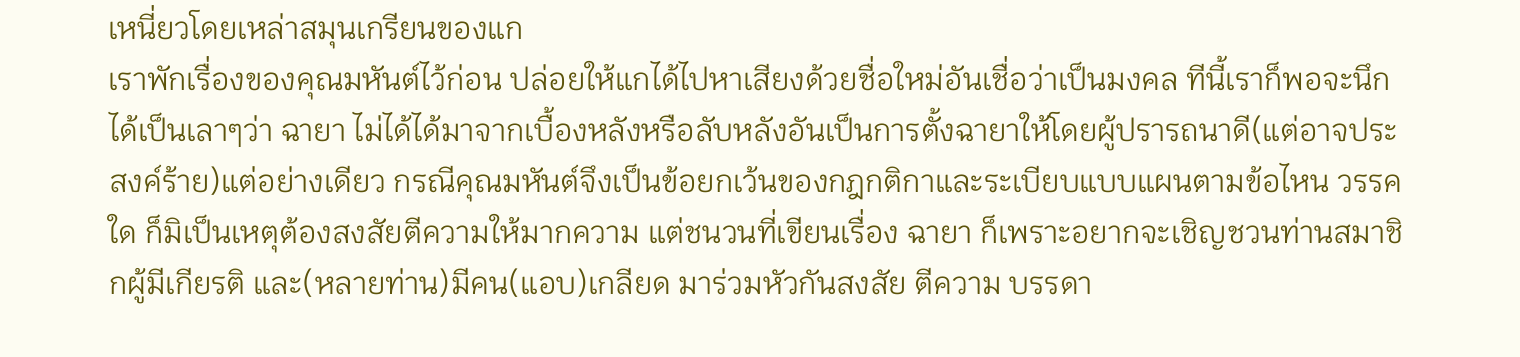เหนี่ยวโดยเหล่าสมุนเกรียนของแก
เราพักเรื่องของคุณมหันต์ไว้ก่อน ปล่อยให้แกได้ไปหาเสียงด้วยชื่อใหม่อันเชื่อว่าเป็นมงคล ทีนี้เราก็พอจะนึกได้เป็นเลาๆว่า ฉายา ไม่ได้ได้มาจากเบื้องหลังหรือลับหลังอันเป็นการตั้งฉายาให้โดยผู้ปรารถนาดี(แต่อาจประสงค์ร้าย)แต่อย่างเดียว กรณีคุณมหันต์จึงเป็นข้อยกเว้นของกฎกติกาและระเบียบแบบแผนตามข้อไหน วรรคใด ก็มิเป็นเหตุต้องสงสัยตีความให้มากความ แต่ชนวนที่เขียนเรื่อง ฉายา ก็เพราะอยากจะเชิญชวนท่านสมาชิกผู้มีเกียรติ และ(หลายท่าน)มีคน(แอบ)เกลียด มาร่วมหัวกันสงสัย ตีความ บรรดา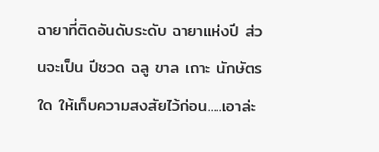ฉายาที่ติดอันดับระดับ ฉายาแห่งปี ส่วนจะเป็น ปีชวด ฉลู ขาล เถาะ นักษัตรใด ให้เก็บความสงสัยไว้ก่อน.....เอาล่ะ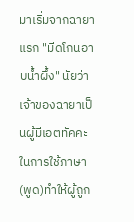มาเริ่มจากฉายาแรก "มีดโกนอาบน้ำผึ้ง" นัยว่าเจ้าของฉายาเป็นผู้มีเอตทัคคะในการใช้ภาษา(พูด)ทำให้ผู้ถูก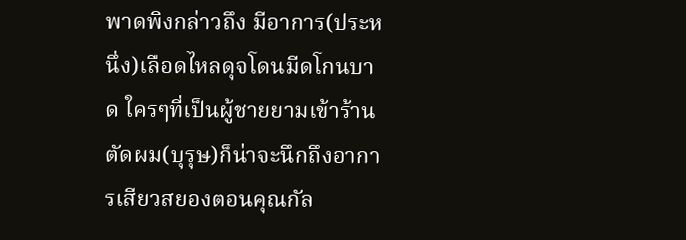พาดพิงกล่าวถึง มีอาการ(ประหนึ่ง)เลือดไหลดุจโดนมีดโกนบาด ใครๆที่เป็นผู้ชายยามเข้าร้านตัดผม(บุรุษ)ก็น่าจะนึกถึงอาการเสียวสยองตอนคุณกัล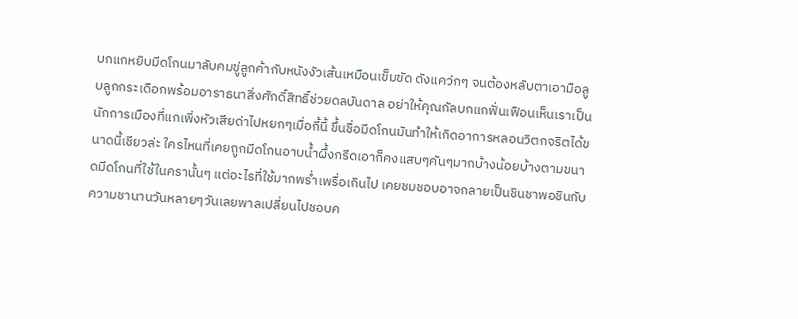บกแกหยิบมีดโกนมาลับคมขู่ลูกค้ากับหนังงัวเส้นเหมือนเข็มขัด ดังแคว่กๆ จนต้องหลับตาเอามือลูบลูกกระเดือกพร้อมอาราธนาสิ่งศักดิ์สิทธิ์ช่วยดลบันดาล อย่าให้คุณกัลบกแกฟั่นเฟือนเห็นเราเป็นนักการเมืองที่แกเพิ่งหัวเสียด่าไปหยกๆเมื่อกี้นี้ ขึ้นชื่อมีดโกนมันทำให้เกิดอาการหลอนวิตกจริตได้ขนาดนี้เชียวล่ะ ใครไหนที่เคยถูกมีดโกนอาบน้ำผึ้งกรีดเอาก็คงแสบๆคันๆมากบ้างน้อยบ้างตามขนาดมีดโกนที่ใช้ในครานั้นๆ แต่อะไรที่ใช้มากพร่ำเพรื่อเกินไป เคยชมชอบอาจกลายเป็นชินชาพอชินกับความชานานวันหลายๆวันเลยพาลเปลี่ยนไปชอบค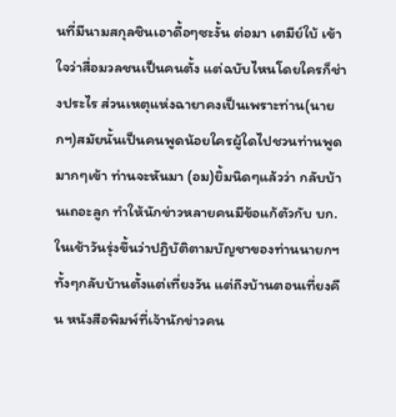นที่มีนามสกุลชินเอาดื้อๆซะงั้น ต่อมา เตมีย์ใบ้ เข้าใจว่าสื่อมวลชนเป็นคนตั้ง แต่ฉบับไหนโดยใครก็ช่างประไร ส่วนเหตุแห่งฉายาคงเป็นเพราะท่าน(นายกฯ)สมัยนั้นเป็นคนพูดน้อยใครผู้ใดไปชวนท่านพูดมากๆเข้า ท่านจะหันมา (อม)ยิ้มนิดๆแล้วว่า กลับบ้านเถอะลูก ทำให้นักข่าวหลายคนมีข้อแก้ตัวกับ บก.ในเช้าวันรุ่งขึ้นว่าปฏิบัติตามบัญชาของท่านนายกฯทั้งๆกลับบ้านตั้งแต่เที่ยงวัน แต่ถึงบ้านตอนเที่ยงคืน หนังสือพิมพ์ที่เจ้านักข่าวคน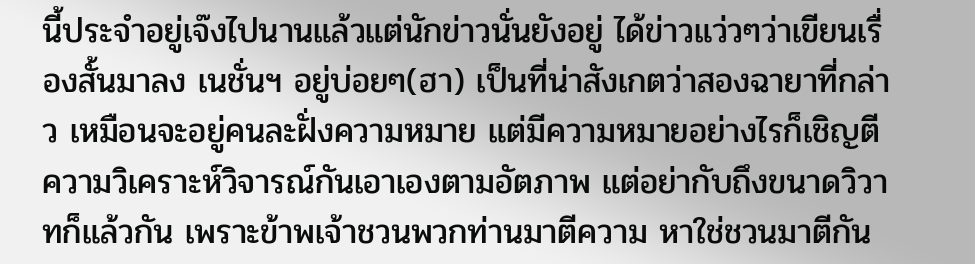นี้ประจำอยู่เจ๊งไปนานแล้วแต่นักข่าวนั่นยังอยู่ ได้ข่าวแว่วๆว่าเขียนเรื่องสั้นมาลง เนชั่นฯ อยู่บ่อยๆ(ฮา) เป็นที่น่าสังเกตว่าสองฉายาที่กล่าว เหมือนจะอยู่คนละฝั่งความหมาย แต่มีความหมายอย่างไรก็เชิญตีความวิเคราะห์วิจารณ์กันเอาเองตามอัตภาพ แต่อย่ากับถึงขนาดวิวาทก็แล้วกัน เพราะข้าพเจ้าชวนพวกท่านมาตีความ หาใช่ชวนมาตีกัน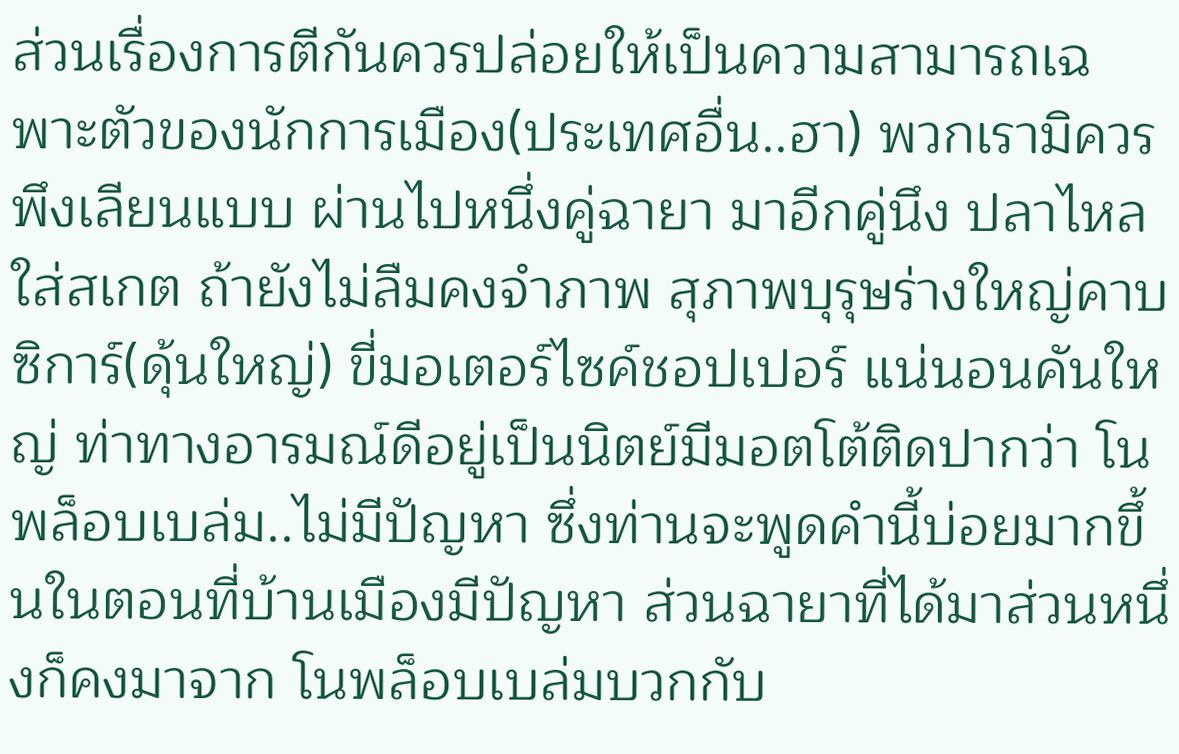ส่วนเรื่องการตีกันควรปล่อยให้เป็นความสามารถเฉพาะตัวของนักการเมือง(ประเทศอื่น..ฮา) พวกเรามิควรพึงเลียนแบบ ผ่านไปหนึ่งคู่ฉายา มาอีกคู่นึง ปลาไหลใส่สเกต ถ้ายังไม่ลืมคงจำภาพ สุภาพบุรุษร่างใหญ่คาบซิการ์(ดุ้นใหญ่) ขี่มอเตอร์ไซค์ชอปเปอร์ แน่นอนคันใหญ่ ท่าทางอารมณ์ดีอยู่เป็นนิตย์มีมอตโต้ติดปากว่า โนพล็อบเบล่ม..ไม่มีปัญหา ซึ่งท่านจะพูดคำนี้บ่อยมากขึ้นในตอนที่บ้านเมืองมีปัญหา ส่วนฉายาที่ได้มาส่วนหนึ่งก็คงมาจาก โนพล็อบเบล่มบวกกับ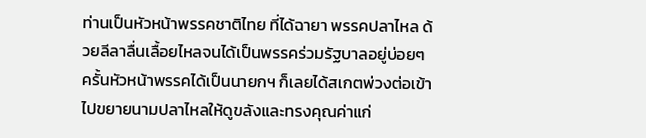ท่านเป็นหัวหน้าพรรคชาติไทย ที่ได้ฉายา พรรคปลาไหล ด้วยลีลาลื่นเลื้อยไหลจนได้เป็นพรรคร่วมรัฐบาลอยู่บ่อยๆ ครั้นหัวหน้าพรรคได้เป็นนายกฯ ก็เลยได้สเกตพ่วงต่อเข้าไปขยายนามปลาไหลให้ดูขลังและทรงคุณค่าแก่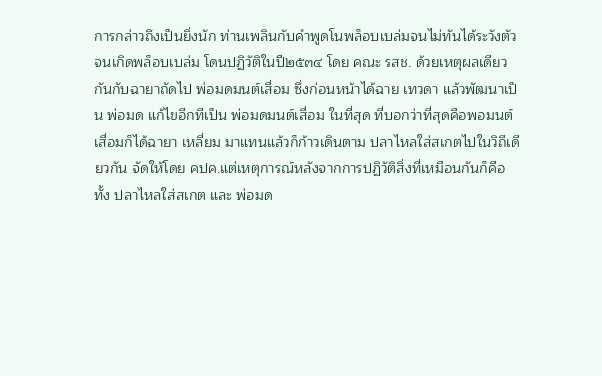การกล่าวถึงเป็นยิ่งนัก ท่านเพลินกับคำพูดโนพล็อบเบล่มจนไม่ทันได้ระวังตัวจนเกิดพล็อบเบล่ม โดนปฏิวัติในปี๒๕๓๔ โดย คณะ รสช. ด้วยเหตุผลเดียวกันกับฉายาถัดไป พ่อมดมนต์เสื่อม ซึ่งก่อนหน้าได้ฉาย เทวดา แล้วพัฒนาเป็น พ่อมด แก้ไขอีกทีเป็น พ่อมดมนต์เสื่อม ในที่สุด ที่บอกว่าที่สุดคือพอมนต์เสื่อมก็ได้ฉายา เหลี่ยม มาแทนแล้วก็ก้าวเดินตาม ปลาไหลใส่สเกตไปในวิถีเดียวกัน จัดให้โดย คปค.แต่เหตุการณ์หลังจากการปฏิวัติสิ่งที่เหมือนกันก็คือ ทั้ง ปลาไหลใส่สเกต และ พ่อมด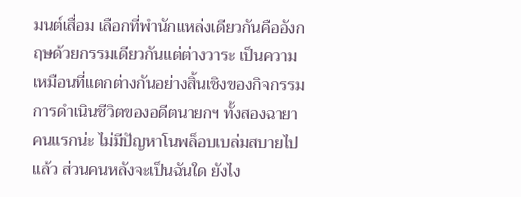มนต์เสื่อม เลือกที่พำนักแหล่งเดียวกันคืออังกฤษด้วยกรรมเดียวกันแต่ต่างวาระ เป็นความเหมือนที่แตกต่างกันอย่างสิ้นเชิงของกิจกรรมการดำเนินชีวิตของอดีตนายกฯ ทั้งสองฉายา คนแรกน่ะ ไม่มีปัญหาโนพล็อบเบล่มสบายไปแล้ว ส่วนคนหลังจะเป็นฉันใด ยังไง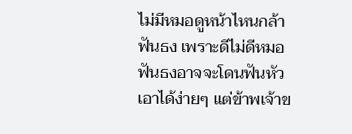ไม่มีหมอดูหน้าไหนกล้าฟันธง เพราะดีไม่ดีหมอฟันธงอาจจะโดนฟันหัวเอาได้ง่ายๆ แต่ข้าพเจ้าข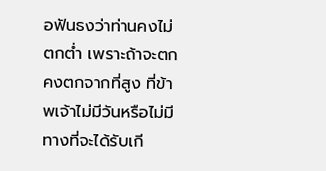อฟันธงว่าท่านคงไม่ตกต่ำ เพราะถ้าจะตกคงตกจากที่สูง ที่ข้าพเจ้าไม่มีวันหรือไม่มีทางที่จะได้รับเกี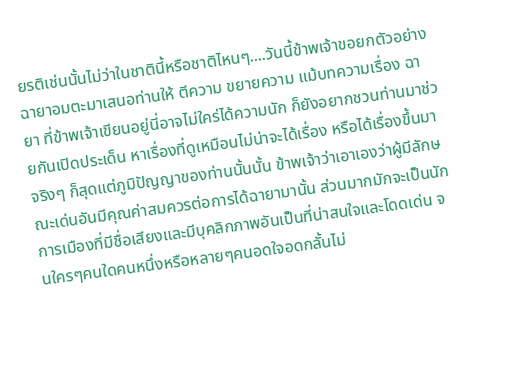ยรติเช่นนั้นไม่ว่าในชาตินี้หรือชาติไหนๆ....วันนี้ข้าพเจ้าขอยกตัวอย่างฉายาอมตะมาเสนอท่านให้ ตีความ ขยายความ แม้บทความเรื่อง ฉายา ที่ข้าพเจ้าเขียนอยู่นี่อาจไม่ใคร่ได้ความนัก ก็ยังอยากชวนท่านมาช่วยกันเปิดประเด็น หาเรื่องที่ดูเหมือนไม่น่าจะได้เรื่อง หรือได้เรื่องขึ้นมาจริงๆ ก็สุดแต่ภูมิปัญญาของท่านนั้นนั้น ข้าพเจ้าว่าเอาเองว่าผู้มีลักษณะเด่นอันมีคุณค่าสมควรต่อการได้ฉายามานั้น ส่วนมากมักจะเป็นนักการเมืองที่มีชื่อเสียงและมีบุคลิกภาพอันเป็นที่น่าสนใจและโดดเด่น จนใครๆคนใดคนหนึ่งหรือหลายๆคนอดใจอดกลั้นไม่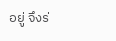อยู่ จึงร่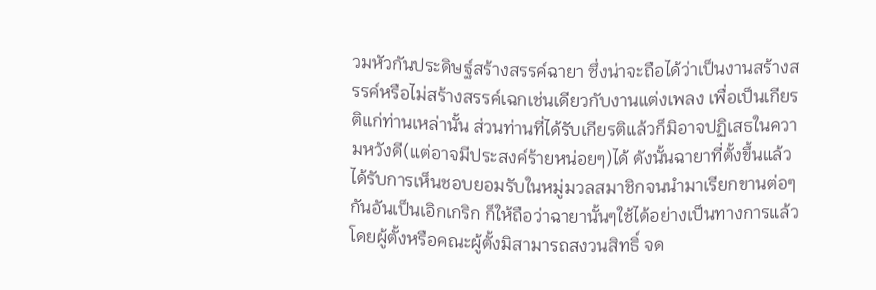วมหัวกันประดิษฐ์สร้างสรรค์ฉายา ซึ่งน่าจะถือได้ว่าเป็นงานสร้างสรรค์หรือไม่สร้างสรรค์เฉกเช่นเดียวกับงานแต่งเพลง เพื่อเป็นเกียรติแก่ท่านเหล่านั้น ส่วนท่านที่ได้รับเกียรติแล้วก็มิอาจปฏิเสธในความหวังดี(แต่อาจมีประสงค์ร้ายหน่อยๆ)ได้ ดังนั้นฉายาที่ตั้งขึ้นแล้วได้รับการเห็นชอบยอมรับในหมู่มวลสมาชิกจนนำมาเรียกขานต่อๆกันอันเป็นเอิกเกริก ก็ให้ถือว่าฉายานั้นๆใช้ได้อย่างเป็นทางการแล้ว โดยผู้ตั้งหรือคณะผู้ตั้งมิสามารถสงวนสิทธิ์ จด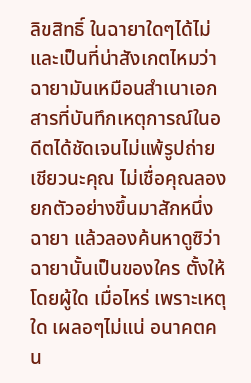ลิขสิทธิ์ ในฉายาใดๆได้ไม่ และเป็นที่น่าสังเกตไหมว่า ฉายามันเหมือนสำเนาเอกสารที่บันทึกเหตุการณ์ในอดีตได้ชัดเจนไม่แพ้รูปถ่ายเชียวนะคุณ ไม่เชื่อคุณลองยกตัวอย่างขึ้นมาสักหนึ่งฉายา แล้วลองค้นหาดูซิว่าฉายานั้นเป็นของใคร ตั้งให้โดยผู้ใด เมื่อไหร่ เพราะเหตุใด เผลอๆไม่แน่ อนาคตคน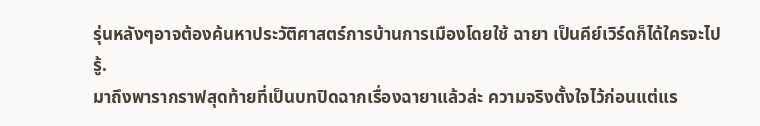รุ่นหลังๆอาจต้องค้นหาประวัติศาสตร์การบ้านการเมืองโดยใช้ ฉายา เป็นคีย์เวิร์ดก็ได้ใครจะไปรู้.
มาถึงพารากราฟสุดท้ายที่เป็นบทปิดฉากเรื่องฉายาแล้วล่ะ ความจริงตั้งใจไว้ก่อนแต่แร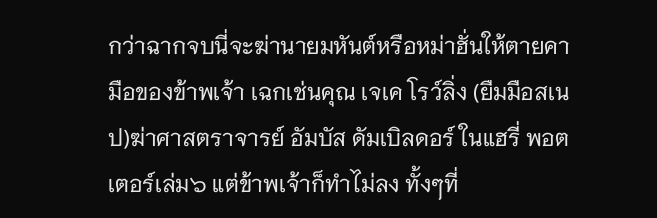กว่าฉากจบนี่จะฆ่านายมหันต์หรือหม่าฮั่นให้ตายคามือของข้าพเจ้า เฉกเช่นคุณ เจเค โรว์ลิ่ง (ยืมมือสเนป)ฆ่าศาสตราจารย์ อัมบัส ดัมเบิลดอร์ ในแฮรี่ พอตเตอร์เล่ม๖ แต่ข้าพเจ้าก็ทำไม่ลง ทั้งๆที่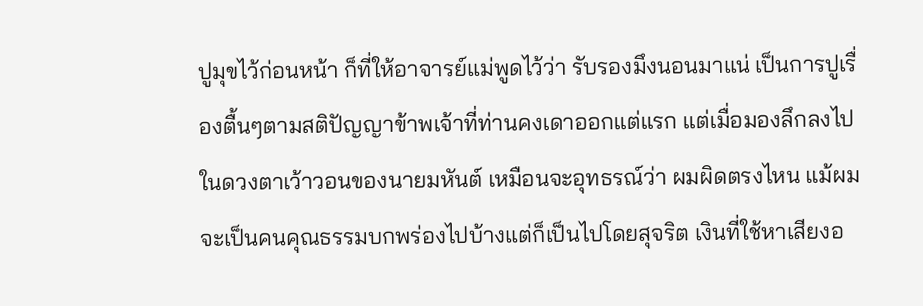ปูมุขไว้ก่อนหน้า ก็ที่ให้อาจารย์แม่พูดไว้ว่า รับรองมึงนอนมาแน่ เป็นการปูเรื่องตื้นๆตามสติปัญญาข้าพเจ้าที่ท่านคงเดาออกแต่แรก แต่เมื่อมองลึกลงไปในดวงตาเว้าวอนของนายมหันต์ เหมือนจะอุทธรณ์ว่า ผมผิดตรงไหน แม้ผมจะเป็นคนคุณธรรมบกพร่องไปบ้างแต่ก็เป็นไปโดยสุจริต เงินที่ใช้หาเสียงอ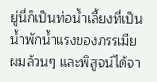ยู่นี่ก็เป็นท่อน้ำเลี้ยงที่เป็นน้ำพักน้ำแรงของภรรเมียผมล้วนๆ และพิสูจน์ได้จา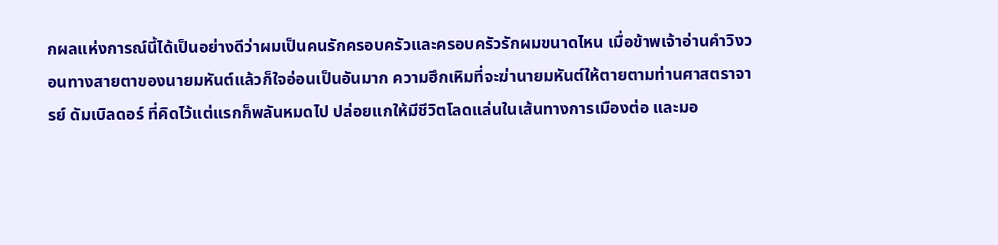กผลแห่งการณ์นี้ได้เป็นอย่างดีว่าผมเป็นคนรักครอบครัวและครอบครัวรักผมขนาดไหน เมื่อข้าพเจ้าอ่านคำวิงวอนทางสายตาของนายมหันต์แล้วก็ใจอ่อนเป็นอันมาก ความฮึกเหิมที่จะฆ่านายมหันต์ให้ตายตามท่านศาสตราจารย์ ดัมเบิลดอร์ ที่คิดไว้แต่แรกก็พลันหมดไป ปล่อยแกให้มีชีวิตโลดแล่นในเส้นทางการเมืองต่อ และมอ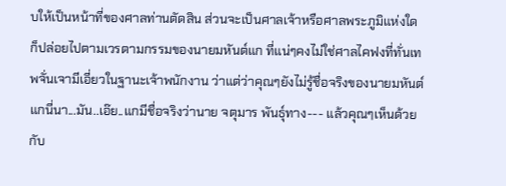บให้เป็นหน้าที่ของศาลท่านตัดสิน ส่วนจะเป็นศาลเจ้าหรือศาลพระภูมิแห่งใดก็ปล่อยไปตามเวรตามกรรมของนายมหันต์แก ที่แน่ๆคงไม่ใช่ศาลไคฟงที่ทั่นเทพจั่นเจามีเอี่ยวในฐานะเจ้าพนักงาน ว่าแต่ว่าคุณๆยังไม่รู้ชื่อจริงของนายมหันต์แกนี่นา...มัน..เอ๊ย..แกมีชื่อจริงว่านาย จตุมาร พันธุ์ทาง--- แล้วคุณๆเห็นด้วยกับ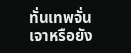ทั่นเทพจั่นเจาหรือยัง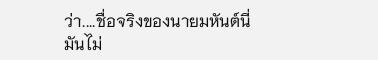ว่า....ชื่อจริงของนายมหันต์นี่มันไม่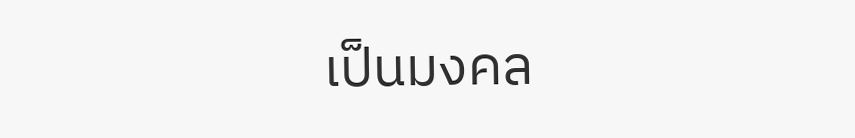เป็นมงคล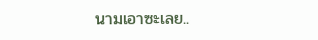นามเอาซะเลย..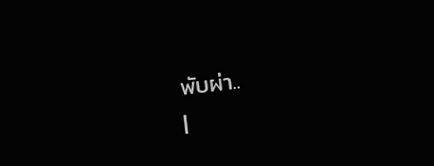พับผ่า..
|